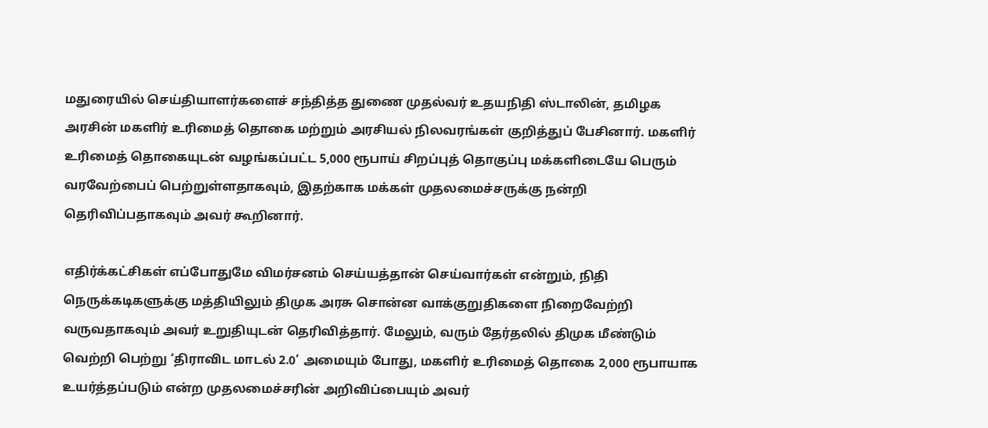மதுரையில் செய்தியாளர்களைச் சந்தித்த துணை முதல்வர் உதயநிதி ஸ்டாலின், தமிழக அரசின் மகளிர் உரிமைத் தொகை மற்றும் அரசியல் நிலவரங்கள் குறித்துப் பேசினார். மகளிர் உரிமைத் தொகையுடன் வழங்கப்பட்ட 5,000 ரூபாய் சிறப்புத் தொகுப்பு மக்களிடையே பெரும் வரவேற்பைப் பெற்றுள்ளதாகவும், இதற்காக மக்கள் முதலமைச்சருக்கு நன்றி தெரிவிப்பதாகவும் அவர் கூறினார்.

எதிர்க்கட்சிகள் எப்போதுமே விமர்சனம் செய்யத்தான் செய்வார்கள் என்றும், நிதி நெருக்கடிகளுக்கு மத்தியிலும் திமுக அரசு சொன்ன வாக்குறுதிகளை நிறைவேற்றி வருவதாகவும் அவர் உறுதியுடன் தெரிவித்தார். மேலும், வரும் தேர்தலில் திமுக மீண்டும் வெற்றி பெற்று ‘திராவிட மாடல் 2.0’ அமையும் போது, மகளிர் உரிமைத் தொகை 2,000 ரூபாயாக உயர்த்தப்படும் என்ற முதலமைச்சரின் அறிவிப்பையும் அவர்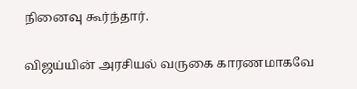நினைவு கூர்ந்தார்.

விஜய்யின் அரசியல் வருகை காரணமாகவே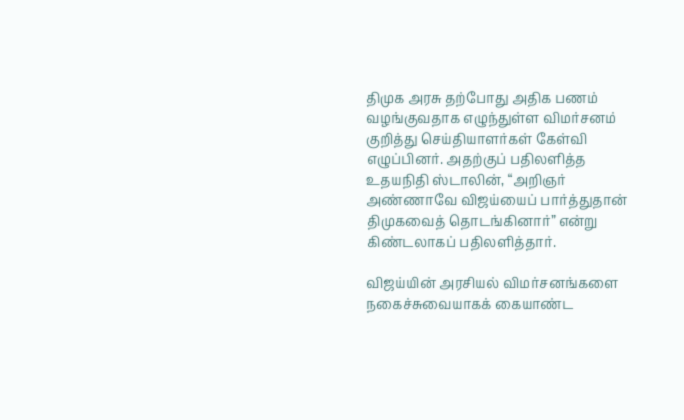திமுக அரசு தற்போது அதிக பணம் வழங்குவதாக எழுந்துள்ள விமர்சனம் குறித்து செய்தியாளர்கள் கேள்வி எழுப்பினர். அதற்குப் பதிலளித்த உதயநிதி ஸ்டாலின், “அறிஞர் அண்ணாவே விஜய்யைப் பார்த்துதான் திமுகவைத் தொடங்கினார்” என்று கிண்டலாகப் பதிலளித்தார்.

விஜய்யின் அரசியல் விமர்சனங்களை நகைச்சுவையாகக் கையாண்ட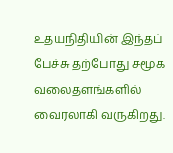உதயநிதியின் இந்தப் பேச்சு தற்போது சமூக வலைதளங்களில் வைரலாகி வருகிறது.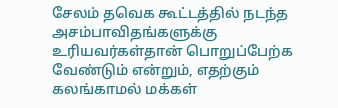சேலம் தவெக கூட்டத்தில் நடந்த அசம்பாவிதங்களுக்கு உரியவர்கள்தான் பொறுப்பேற்க வேண்டும் என்றும், எதற்கும் கலங்காமல் மக்கள்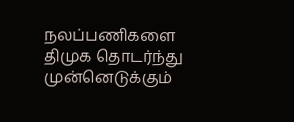நலப்பணிகளை திமுக தொடர்ந்து முன்னெடுக்கும்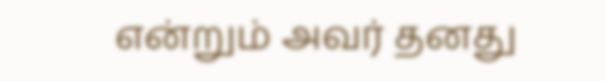என்றும் அவர் தனது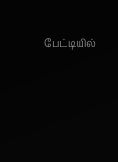பேட்டியில்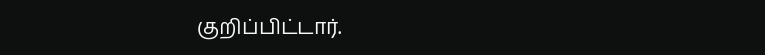குறிப்பிட்டார்.